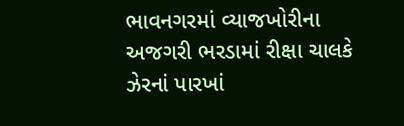ભાવનગરમાં વ્યાજખોરીના અજગરી ભરડામાં રીક્ષા ચાલકે ઝેરનાં પારખાં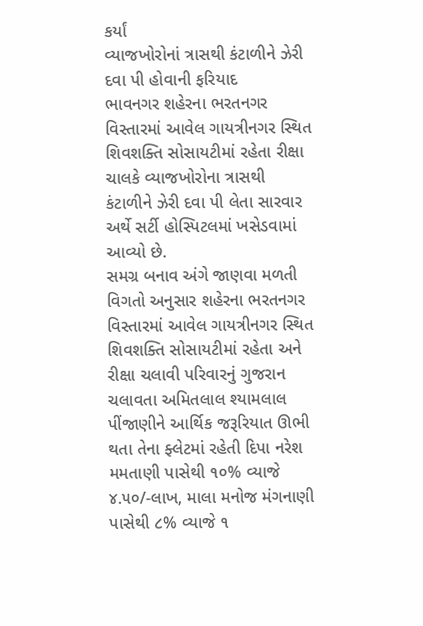કર્યાં
વ્યાજખોરોનાં ત્રાસથી કંટાળીને ઝેરી દવા પી હોવાની ફરિયાદ
ભાવનગર શહેરના ભરતનગર વિસ્તારમાં આવેલ ગાયત્રીનગર સ્થિત શિવશક્તિ સોસાયટીમાં રહેતા રીક્ષા ચાલકે વ્યાજખોરોના ત્રાસથી કંટાળીને ઝેરી દવા પી લેતા સારવાર અર્થે સર્ટી હોસ્પિટલમાં ખસેડવામાં આવ્યો છે.
સમગ્ર બનાવ અંગે જાણવા મળતી વિગતો અનુસાર શહેરના ભરતનગર વિસ્તારમાં આવેલ ગાયત્રીનગર સ્થિત શિવશક્તિ સોસાયટીમાં રહેતા અને રીક્ષા ચલાવી પરિવારનું ગુજરાન ચલાવતા અમિતલાલ શ્યામલાલ પીંજાણીને આર્થિક જરૂરિયાત ઊભી થતા તેના ફ્લેટમાં રહેતી દિપા નરેશ મમતાણી પાસેથી ૧૦% વ્યાજે ૪.૫૦/-લાખ, માલા મનોજ મંગનાણી પાસેથી ૮% વ્યાજે ૧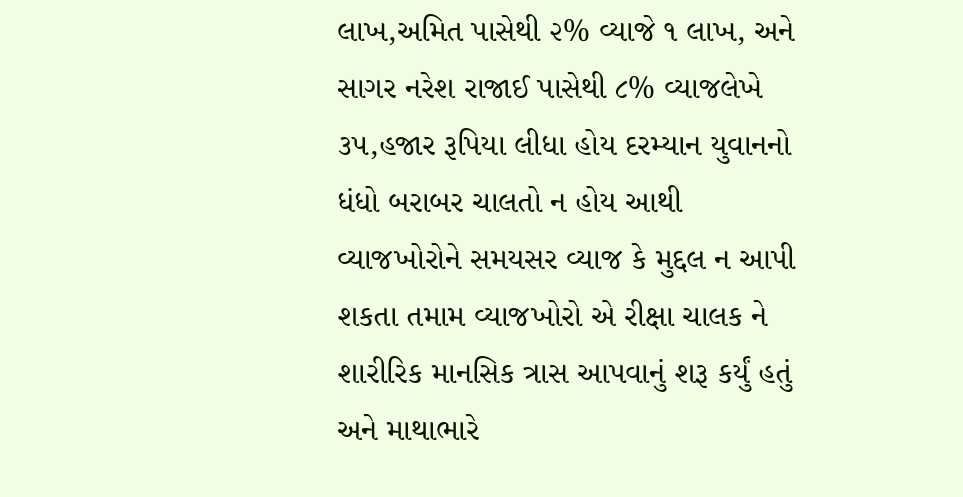લાખ,અમિત પાસેથી ૨% વ્યાજે ૧ લાખ, અને સાગર નરેશ રાજાઈ પાસેથી ૮% વ્યાજલેખે ૩૫,હજાર રૂપિયા લીધા હોય દરમ્યાન યુવાનનો ધંધો બરાબર ચાલતો ન હોય આથી વ્યાજખોરોને સમયસર વ્યાજ કે મુદ્દલ ન આપી શકતા તમામ વ્યાજખોરો એ રીક્ષા ચાલક ને શારીરિક માનસિક ત્રાસ આપવાનું શરૂ કર્યું હતું અને માથાભારે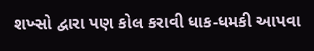શખ્સો દ્વારા પણ કોલ કરાવી ધાક-ધમકી આપવા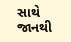સાથે જાનથી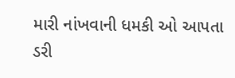મારી નાંખવાની ધમકી ઓ આપતા ડરી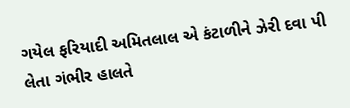ગયેલ ફરિયાદી અમિતલાલ એ કંટાળીને ઝેરી દવા પી લેતા ગંભીર હાલતે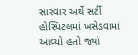સારવાર અર્થે સર્ટી હોસ્પિટલમાં ખસેડવામાં આવ્યો હતો જ્યાં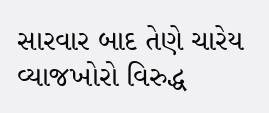સારવાર બાદ તેણે ચારેય વ્યાજખોરો વિરુદ્ધ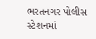ભરતનગર પોલીસ સ્ટેશનમાં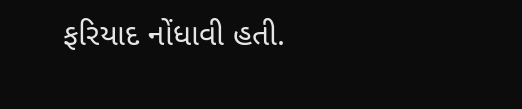ફરિયાદ નોંધાવી હતી.